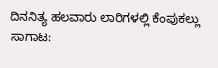ದಿನನಿತ್ಯ ಹಲವಾರು ಲಾರಿಗಳಲ್ಲಿ ಕೆಂಪುಕಲ್ಲು ಸಾಗಾಟ: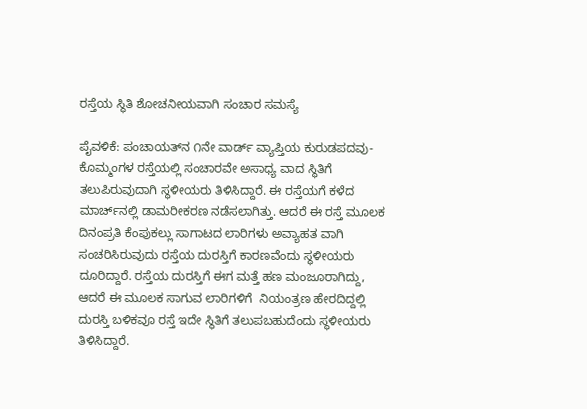ರಸ್ತೆಯ ಸ್ಥಿತಿ ಶೋಚನೀಯವಾಗಿ ಸಂಚಾರ ಸಮಸ್ಯೆ

ಪೈವಳಿಕೆ: ಪಂಚಾಯತ್‌ನ ೧ನೇ ವಾರ್ಡ್ ವ್ಯಾಪ್ತಿಯ ಕುರುಡಪದವು-ಕೊಮ್ಮಂಗಳ ರಸ್ತೆಯಲ್ಲಿ ಸಂಚಾರವೇ ಅಸಾಧ್ಯ ವಾದ ಸ್ಥಿತಿಗೆ ತಲುಪಿರುವುದಾಗಿ ಸ್ಥಳೀಯರು ತಿಳಿಸಿದ್ದಾರೆ. ಈ ರಸ್ತೆಯಗೆ ಕಳೆದ ಮಾರ್ಚ್‌ನಲ್ಲಿ ಡಾಮರೀಕರಣ ನಡೆಸಲಾಗಿತ್ತು. ಆದರೆ ಈ ರಸ್ತೆ ಮೂಲಕ ದಿನಂಪ್ರತಿ ಕೆಂಪುಕಲ್ಲು ಸಾಗಾಟದ ಲಾರಿಗಳು ಅವ್ಯಾಹತ ವಾಗಿ ಸಂಚರಿಸಿರುವುದು ರಸ್ತೆಯ ದುರಸ್ತಿಗೆ ಕಾರಣವೆಂದು ಸ್ಥಳೀಯರು ದೂರಿದ್ದಾರೆ. ರಸ್ತೆಯ ದುರಸ್ತಿಗೆ ಈಗ ಮತ್ತೆ ಹಣ ಮಂಜೂರಾಗಿದ್ದು, ಆದರೆ ಈ ಮೂಲಕ ಸಾಗುವ ಲಾರಿಗಳಿಗೆ  ನಿಯಂತ್ರಣ ಹೇರದಿದ್ದಲ್ಲಿ ದುರಸ್ತಿ ಬಳಿಕವೂ ರಸ್ತೆ ಇದೇ ಸ್ಥಿತಿಗೆ ತಲುಪಬಹುದೆಂದು ಸ್ಥಳೀಯರು ತಿಳಿಸಿದ್ದಾರೆ.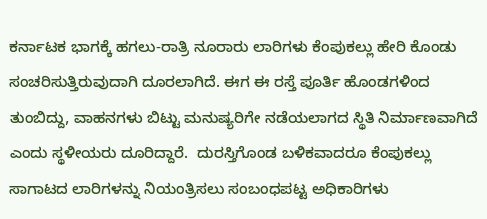ಕರ್ನಾಟಕ ಭಾಗಕ್ಕೆ ಹಗಲು-ರಾತ್ರಿ ನೂರಾರು ಲಾರಿಗಳು ಕೆಂಪುಕಲ್ಲು ಹೇರಿ ಕೊಂಡು ಸಂಚರಿಸುತ್ತಿರುವುದಾಗಿ ದೂರಲಾಗಿದೆ. ಈಗ ಈ ರಸ್ತೆ ಪೂರ್ತಿ ಹೊಂಡಗಳಿಂದ ತುಂಬಿದ್ದು, ವಾಹನಗಳು ಬಿಟ್ಟು ಮನುಷ್ಯರಿಗೇ ನಡೆಯಲಾಗದ ಸ್ಥಿತಿ ನಿರ್ಮಾಣವಾಗಿದೆ ಎಂದು ಸ್ಥಳೀಯರು ದೂರಿದ್ದಾರೆ.  ದುರಸ್ತಿಗೊಂಡ ಬಳಿಕವಾದರೂ ಕೆಂಪುಕಲ್ಲು ಸಾಗಾಟದ ಲಾರಿಗಳನ್ನು ನಿಯಂತ್ರಿಸಲು ಸಂಬಂಧಪಟ್ಟ ಅಧಿಕಾರಿಗಳು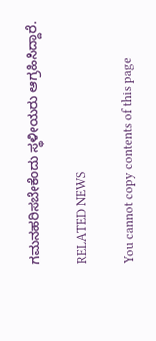ಗಮನಹರಿಸಬೇಕೆಂದು ಸ್ಥಳೀಯರು ಆಗ್ರಹಿಸಿದ್ದಾರೆ.

RELATED NEWS

You cannot copy contents of this page